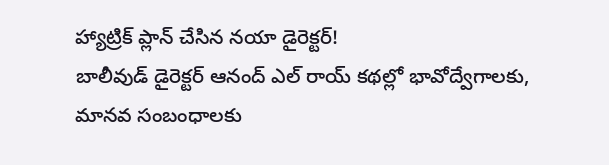హ్యాట్రిక్ ప్లాన్ చేసిన నయా డైరెక్టర్!
బాలీవుడ్ డైరెక్టర్ ఆనంద్ ఎల్ రాయ్ కథల్లో భావోద్వేగాలకు, మానవ సంబంధాలకు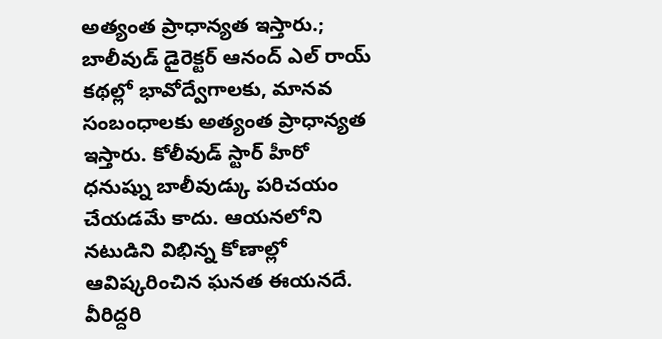అత్యంత ప్రాధాన్యత ఇస్తారు.;
బాలీవుడ్ డైరెక్టర్ ఆనంద్ ఎల్ రాయ్ కథల్లో భావోద్వేగాలకు, మానవ సంబంధాలకు అత్యంత ప్రాధాన్యత ఇస్తారు. కోలీవుడ్ స్టార్ హీరో ధనుష్ను బాలీవుడ్కు పరిచయం చేయడమే కాదు. ఆయనలోని నటుడిని విభిన్న కోణాల్లో ఆవిష్కరించిన ఘనత ఈయనదే. వీరిద్దరి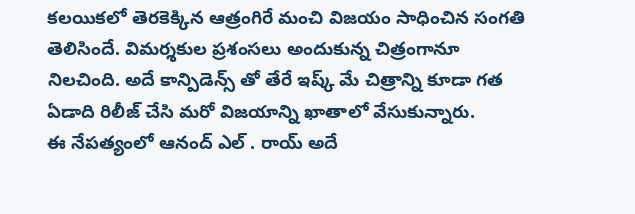కలయికలో తెరకెక్కిన ఆత్రంగిరే మంచి విజయం సాధించిన సంగతి తెలిసిందే. విమర్శకుల ప్రశంసలు అందుకున్న చిత్రంగానూ నిలచింది. అదే కాన్పిడెన్స్ తో తేరే ఇష్క్ మే చిత్రాన్ని కూడా గత ఏడాది రిలీజ్ చేసి మరో విజయాన్ని ఖాతాలో వేసుకున్నారు.
ఈ నేపత్యంలో ఆనంద్ ఎల్ . రాయ్ అదే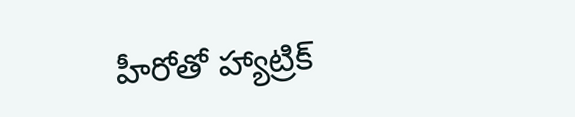హీరోతో హ్యాట్రిక్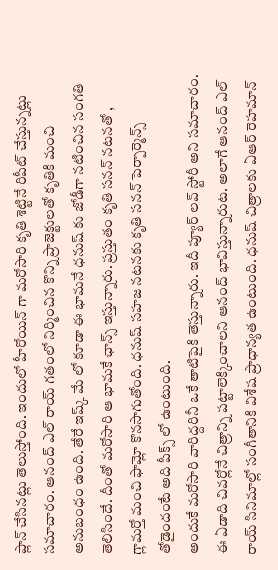ప్లాన్ చేసినట్లు తెలుస్తోంది. ఇందులో హీరోయిన్ గా మరోసారి కృతి శెట్టినే రిపీట్ చేస్తున్నట్లు సమాచారం. ఆనంద్ ఎల్ రాయ్ గతంలో నిర్మించిన కొన్ని ప్రాజెక్టులతో కృతికి మంచి అనుబంధం ఉంది. తేరే ఇష్క్ మే లో కూడా ఈ భామనే ధనుష్ కు జోడీగా నటించిన సంగతి తెలిసిందే. దీంతో మరోసారి ఆ భామకే ఛాన్స్ ఇస్తున్నారు. ప్రస్తుతం కృతి సనన్ నటనతో , గ్లామర్తో మంచి ఫామ్లో కొనసాగుతోంది. ధనుష్ సహజ నటనకు కృతి సనన్ పెర్పార్మెన్స్ తోడైందంటే అది పీక్స్ లో ఉంటుంది.
అందుకే మరోసారి వారిద్దరినీ ఒకే తాటిపైకి తెస్తున్నారు. ఇదీ ప్యూర్ లవ్ స్టోరీ అని సమాచారం. ఈ ఏడాది చివర్లోనే చిత్రాన్ని పట్టాలెక్కించాలని ఆనంద్ భావిస్తున్నారుట. అలాగే ఆనంద్ ఎల్ రాయ్ సినిమాల్లో సంగీతానికి విశేష ప్రాధాన్యత ఉంటుంది. ధనుష్ చిత్రాలకు ఏఆర్ రెహమాన్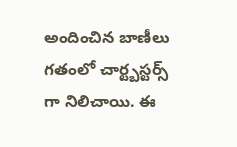అందించిన బాణీలు గతంలో చార్ట్బస్టర్స్ గా నిలిచాయి. ఈ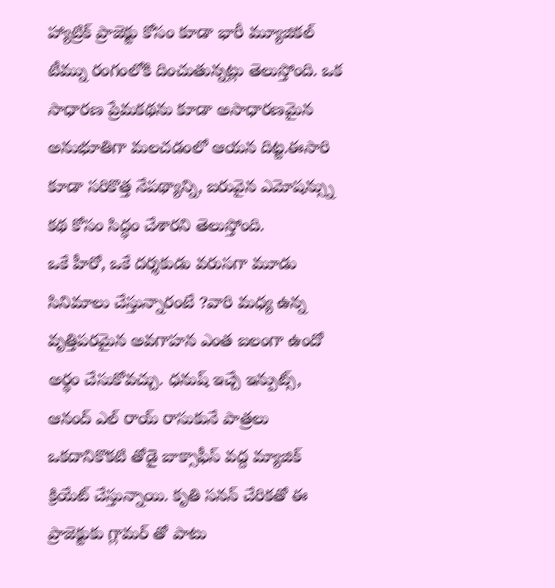హ్యాట్రిక్ ప్రాజెక్టు కోసం కూడా భారీ మ్యూజికల్ టీమ్ను రంగంలోకి దించుతున్నట్లు తెలుస్తోంది. ఒక సాధారణ ప్రేమకథను కూడా అసాధారణమైన అనుభూతిగా మలచడంలో ఆయన దిట్ట.ఈసారి కూడా సరికొత్త నేపథ్యాన్ని, బరువైన ఎమోషన్స్ను కథ కోసం సిద్ధం చేశారని తెలుస్తోంది.
ఒకే హీరో, ఒకే దర్శకుడు వరుసగా మూడు సినిమాలు చేస్తున్నారంటే ?వారి మధ్య ఉన్న వృత్తిపరమైన అవగాహన ఎంత బలంగా ఉందో అర్థం చేసుకోవచ్చు. ధనుష్ ఇచ్చే ఇన్పుట్స్, ఆనంద్ ఎల్ రాయ్ రాసుకునే పాత్రలు ఒకదానికొకటి తోడై బాక్సాఫీస్ వద్ద మ్యాజిక్ క్రియేట్ చేస్తున్నాయి. కృతి సనన్ చేరికతో ఈ ప్రాజెక్టుకు గ్లామర్ తో పాటు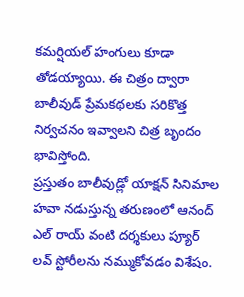కమర్షియల్ హంగులు కూడా తోడయ్యాయి. ఈ చిత్రం ద్వారా బాలీవుడ్ ప్రేమకథలకు సరికొత్త నిర్వచనం ఇవ్వాలని చిత్ర బృందం భావిస్తోంది.
ప్రస్తుతం బాలీవుడ్లో యాక్షన్ సినిమాల హవా నడుస్తున్న తరుణంలో ఆనంద్ ఎల్ రాయ్ వంటి దర్శకులు ప్యూర్ లవ్ స్టోరీలను నమ్ముకోవడం విశేషం.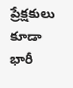ప్రేక్షకులు కూడా భారీ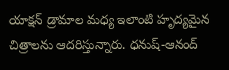యాక్షన్ డ్రామాల మధ్య ఇలాంటి హృద్యమైన చిత్రాలను ఆదరిస్తున్నారు. ధనుష్-ఆనంద్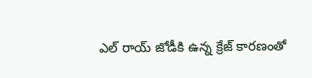ఎల్ రాయ్ జోడీకి ఉన్న క్రేజ్ కారణంతో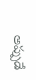అప్పుడే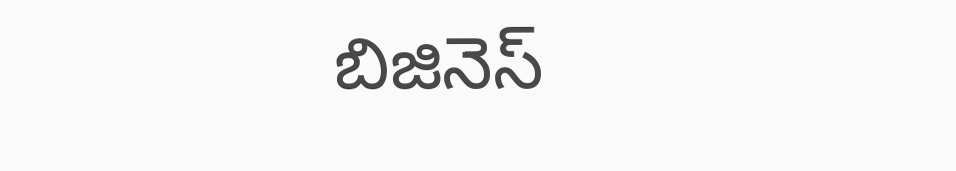బిజినెస్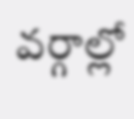వర్గాల్లో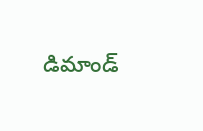డిమాండ్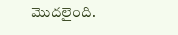మొదలైంది.